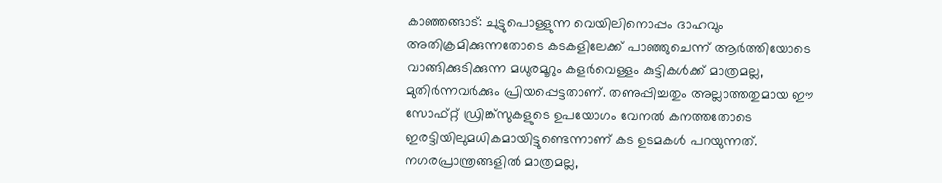കാഞ്ഞങ്ങാട്: ചുട്ടുപൊള്ളുന്ന വെയിലിനൊപ്പം ദാഹവും അതിക്രമിക്കുന്നതോടെ കടകളിലേക്ക് പാഞ്ഞുചെന്ന് ആർത്തിയോടെ വാങ്ങിക്കുടിക്കുന്ന മധുരമൂറും കളർവെള്ളം കുട്ടികൾക്ക് മാത്രമല്ല, മുതിർന്നവർക്കും പ്രിയപ്പെട്ടതാണ്. തണുപ്പിച്ചതും അല്ലാത്തതുമായ ഈ സോഫ്റ്റ് ഡ്രിങ്ക്സുകളുടെ ഉപയോഗം വേനൽ കനത്തതോടെ ഇരട്ടിയിലുമധികമായിട്ടുണ്ടെന്നാണ് കട ഉടമകൾ പറയുന്നത്. നഗരപ്രാന്ത്രങ്ങളിൽ മാത്രമല്ല,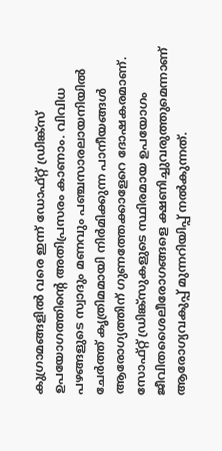കുഗ്രാമങ്ങളിൽ വരെ ഇന്ന് ഡോഫ്റ്റ് ഡ്രിങ്ക്സ് ഉപയോഗത്തിന്റെ അതിപ്രസരം കാണാം. വിവിധ പഴങ്ങളുടെ സ്വാദും മണവും പഞ്ചസാരലായനിയിൽ ചേർത്ത് കൃത്രിമമായി നിർമിക്കുന്ന പാനീയങ്ങൾ ആരോഗ്യത്തിന് ഗുണത്തേക്കാളേറെ ദോഷകരമാണ്. സോഫ്റ്റ് ഡ്രിങ്ക്സുകളുടെ സ്ഥിരമായ ഉപയോഗം ജീവിതശൈലീരോഗങ്ങളെ ക്ഷണിച്ചുവരുത്തുമെന്നാണ് ആരോഗ്യവകുപ്പ് മുന്നറിയിപ്പ് നൽകുന്നത്.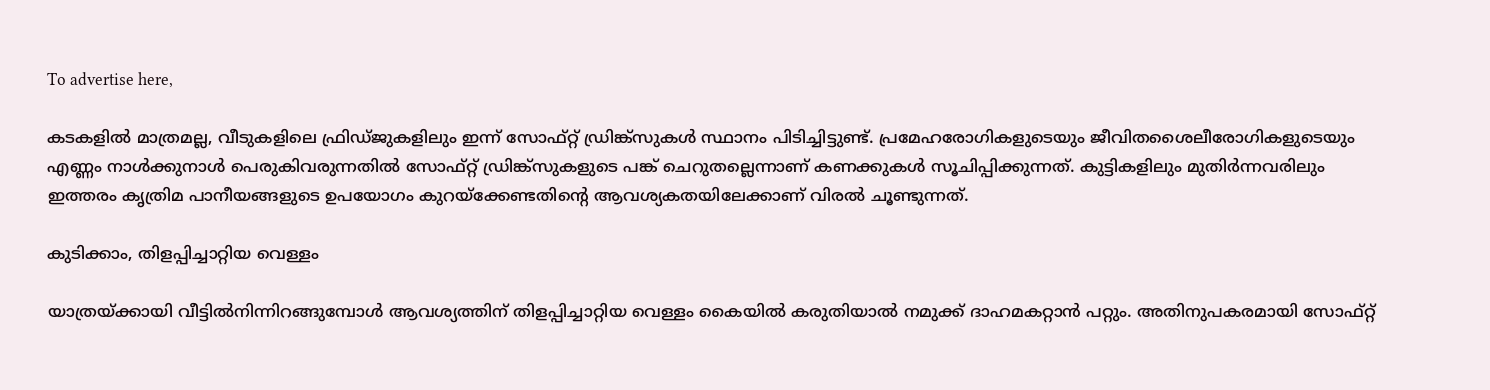To advertise here,

കടകളിൽ മാത്രമല്ല, വീടുകളിലെ ഫ്രിഡ്ജുകളിലും ഇന്ന് സോഫ്റ്റ് ഡ്രിങ്ക്സുകൾ സ്ഥാനം പിടിച്ചിട്ടുണ്ട്. പ്രമേഹരോഗികളുടെയും ജീവിതശൈലീരോഗികളുടെയും എണ്ണം നാൾക്കുനാൾ പെരുകിവരുന്നതിൽ സോഫ്റ്റ് ഡ്രിങ്ക്സുകളുടെ പങ്ക് ചെറുതല്ലെന്നാണ് കണക്കുകൾ സൂചിപ്പിക്കുന്നത്. കുട്ടികളിലും മുതിർന്നവരിലും ഇത്തരം കൃത്രിമ പാനീയങ്ങളുടെ ഉപയോഗം കുറയ്ക്കേണ്ടതിന്റെ ആവശ്യകതയിലേക്കാണ് വിരൽ ചൂണ്ടുന്നത്.

കുടിക്കാം, തിളപ്പിച്ചാറ്റിയ വെള്ളം

യാത്രയ്ക്കായി വീട്ടിൽനിന്നിറങ്ങുമ്പോൾ ആവശ്യത്തിന് തിളപ്പിച്ചാറ്റിയ വെള്ളം കൈയിൽ കരുതിയാൽ നമുക്ക് ദാഹമകറ്റാൻ പറ്റും. അതിനുപകരമായി സോഫ്റ്റ്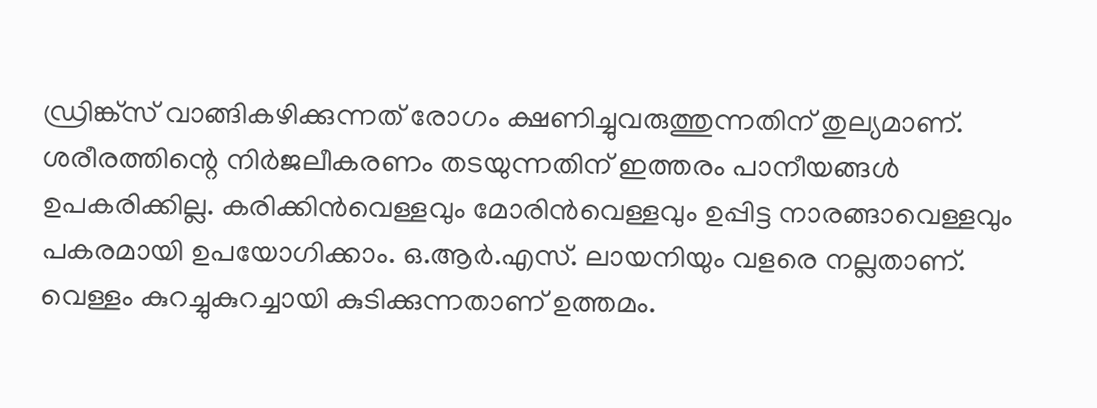ഡ്രിങ്ക്സ് വാങ്ങികഴിക്കുന്നത് രോഗം ക്ഷണിച്ചുവരുത്തുന്നതിന് തുല്യമാണ്. ശരീരത്തിന്റെ നിർജലീകരണം തടയുന്നതിന് ഇത്തരം പാനീയങ്ങൾ ഉപകരിക്കില്ല. കരിക്കിൻവെള്ളവും മോരിൻവെള്ളവും ഉപ്പിട്ട നാരങ്ങാവെള്ളവും പകരമായി ഉപയോഗിക്കാം. ഒ.ആർ.എസ്. ലായനിയും വളരെ നല്ലതാണ്. വെള്ളം കുറച്ചുകുറച്ചായി കുടിക്കുന്നതാണ് ഉത്തമം.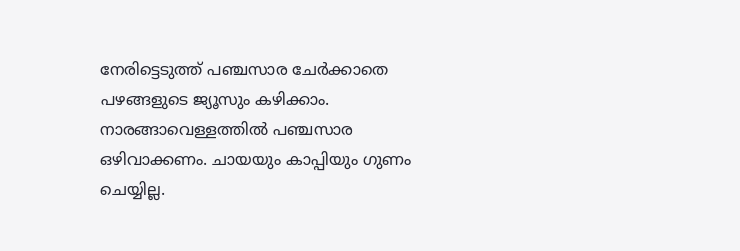നേരിട്ടെടുത്ത് പഞ്ചസാര ചേർക്കാതെ പഴങ്ങളുടെ ജ്യൂസും കഴിക്കാം. നാരങ്ങാവെള്ളത്തിൽ പഞ്ചസാര ഒഴിവാക്കണം. ചായയും കാപ്പിയും ഗുണം ചെയ്യില്ല.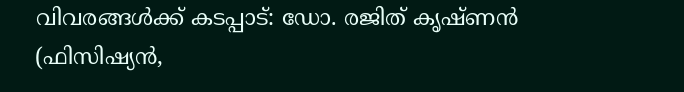വിവരങ്ങൾക്ക് കടപ്പാട്: ഡോ. രജിത് കൃഷ്ണൻ (ഫിസിഷ്യൻ,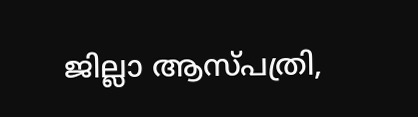ജില്ലാ ആസ്പത്രി,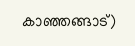കാഞ്ഞങ്ങാട്)